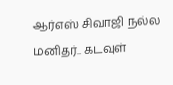ஆர்எஸ் சிவாஜி நல்ல மனிதர்.. கடவுள்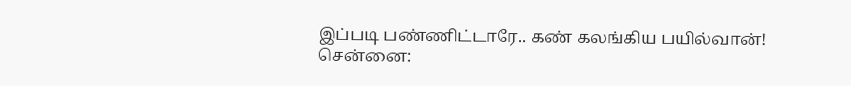இப்படி பண்ணிட்டாரே.. கண் கலங்கிய பயில்வான்!
சென்னை: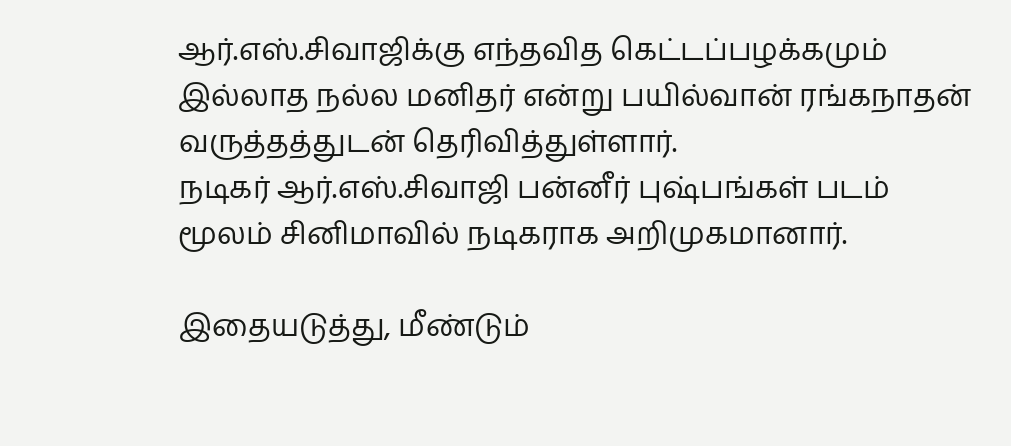ஆர்.எஸ்.சிவாஜிக்கு எந்தவித கெட்டப்பழக்கமும் இல்லாத நல்ல மனிதர் என்று பயில்வான் ரங்கநாதன் வருத்தத்துடன் தெரிவித்துள்ளார்.
நடிகர் ஆர்.எஸ்.சிவாஜி பன்னீர் புஷ்பங்கள் படம் மூலம் சினிமாவில் நடிகராக அறிமுகமானார்.

இதையடுத்து, மீண்டும்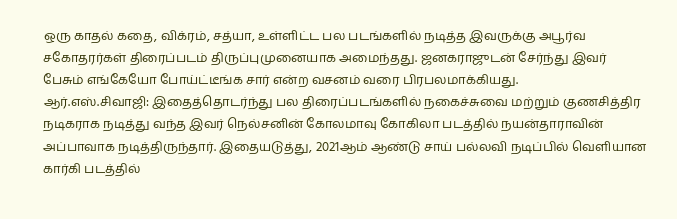ஒரு காதல் கதை, விக்ரம், சத்யா, உள்ளிட்ட பல படங்களில் நடித்த இவருக்கு அபூர்வ சகோதரர்கள் திரைப்படம் திருப்புமுனையாக அமைந்தது. ஜனகராஜுடன் சேர்ந்து இவர் பேசும் எங்கேயோ போய்ட்டீங்க சார் என்ற வசனம் வரை பிரபலமாக்கியது.
ஆர்.எஸ்.சிவாஜி: இதைத்தொடர்ந்து பல திரைப்படங்களில் நகைச்சுவை மற்றும் குணசித்திர நடிகராக நடித்து வந்த இவர் நெல்சனின் கோலமாவு கோகிலா படத்தில் நயன்தாராவின் அப்பாவாக நடித்திருந்தார். இதையடுத்து, 2021ஆம் ஆண்டு சாய் பல்லவி நடிப்பில் வெளியான கார்கி படத்தில்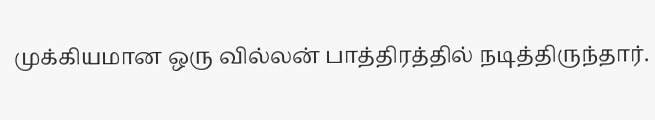முக்கியமான ஒரு வில்லன் பாத்திரத்தில் நடித்திருந்தார்.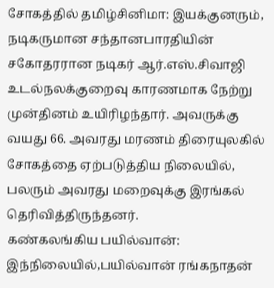சோகத்தில் தமிழ்சினிமா: இயக்குனரும், நடிகருமான சந்தானபாரதியின் சகோதரரான நடிகர் ஆர்.எஸ்.சிவாஜி உடல்நலக்குறைவு காரணமாக நேற்று முன்தினம் உயிரிழந்தார். அவருக்கு வயது 66. அவரது மரணம் திரையுலகில் சோகத்தை ஏற்படுத்திய நிலையில், பலரும் அவரது மறைவுக்கு இரங்கல் தெரிவித்திருந்தனர்.
கண்கலங்கிய பயில்வான்: இந்நிலையில்,பயில்வான் ரங்கநாதன்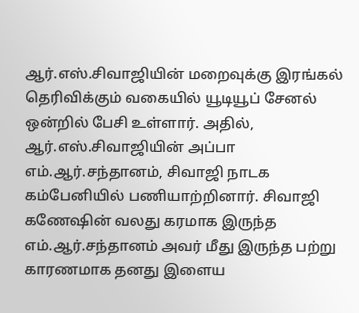ஆர்.எஸ்.சிவாஜியின் மறைவுக்கு இரங்கல் தெரிவிக்கும் வகையில் யூடியூப் சேனல் ஒன்றில் பேசி உள்ளார். அதில், ஆர்.எஸ்.சிவாஜியின் அப்பா எம்.ஆர்.சந்தானம், சிவாஜி நாடக கம்பேனியில் பணியாற்றினார். சிவாஜி கணேஷின் வலது கரமாக இருந்த எம்.ஆர்.சந்தானம் அவர் மீது இருந்த பற்று காரணமாக தனது இளைய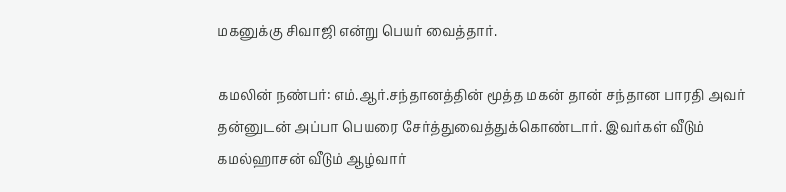மகனுக்கு சிவாஜி என்று பெயர் வைத்தார்.

கமலின் நண்பர்: எம்.ஆர்.சந்தானத்தின் மூத்த மகன் தான் சந்தான பாரதி அவர் தன்னுடன் அப்பா பெயரை சேர்த்துவைத்துக்கொண்டார். இவர்கள் வீடும் கமல்ஹாசன் வீடும் ஆழ்வார்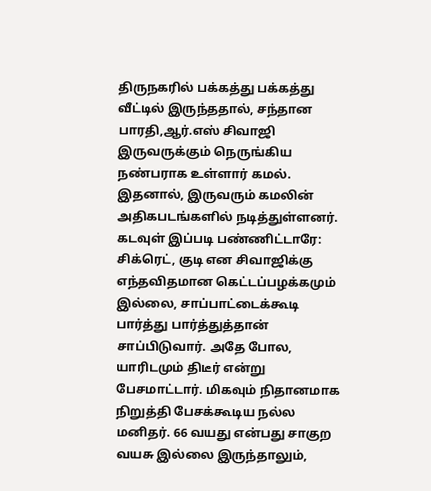திருநகரில் பக்கத்து பக்கத்து வீட்டில் இருந்ததால், சந்தான பாரதி,ஆர்.எஸ் சிவாஜி இருவருக்கும் நெருங்கிய நண்பராக உள்ளார் கமல். இதனால், இருவரும் கமலின் அதிகபடங்களில் நடித்துள்ளனர்.
கடவுள் இப்படி பண்ணிட்டாரே: சிக்ரெட், குடி என சிவாஜிக்கு எந்தவிதமான கெட்டப்பழக்கமும் இல்லை, சாப்பாட்டைக்கூடி பார்த்து பார்த்துத்தான் சாப்பிடுவார். அதே போல, யாரிடமும் திடீர் என்று பேசமாட்டார். மிகவும் நிதானமாக நிறுத்தி பேசக்கூடிய நல்ல மனிதர். 66 வயது என்பது சாகுற வயசு இல்லை இருந்தாலும்,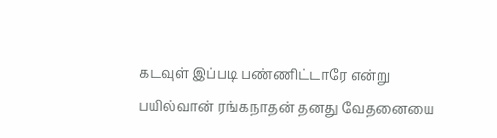கடவுள் இப்படி பண்ணிட்டாரே என்று பயில்வான் ரங்கநாதன் தனது வேதனையை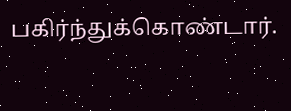பகிர்ந்துக்கொண்டார்.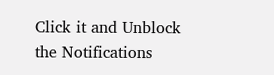Click it and Unblock the Notifications